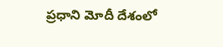ప్రధాని మోదీ దేశంలో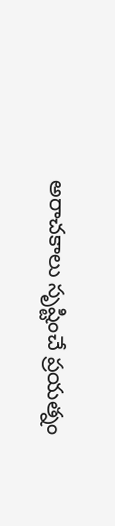అరాచకాలు సృష్టించే ప్రయత్నం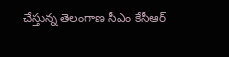చేస్తున్న తెలంగాణ సీఎం కేసీఆర్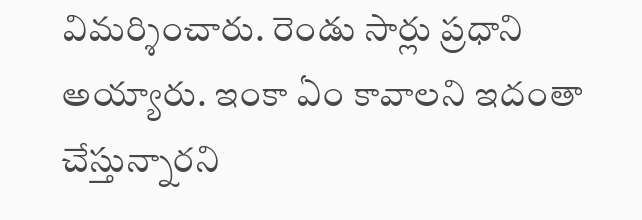విమర్శించారు. రెండు సార్లు ప్రధాని అయ్యారు. ఇంకా ఏం కావాలని ఇదంతా చేస్తున్నారని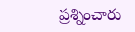ప్రశ్నించారు